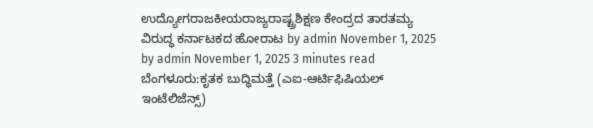ಉದ್ಯೋಗರಾಜಕೀಯರಾಜ್ಯರಾಷ್ಟ್ರಶಿಕ್ಷಣ ಕೇಂದ್ರದ ತಾರತಮ್ಯ ವಿರುದ್ಧ ಕರ್ನಾಟಕದ ಹೋರಾಟ by admin November 1, 2025 by admin November 1, 2025 3 minutes read ಬೆಂಗಳೂರು:ಕೃತಕ ಬುದ್ಧಿಮತ್ತೆ (ಎಐ-ಆರ್ಟಿಫಿಷಿಯಲ್ ಇಂಟೆಲಿಜೆನ್ಸ್)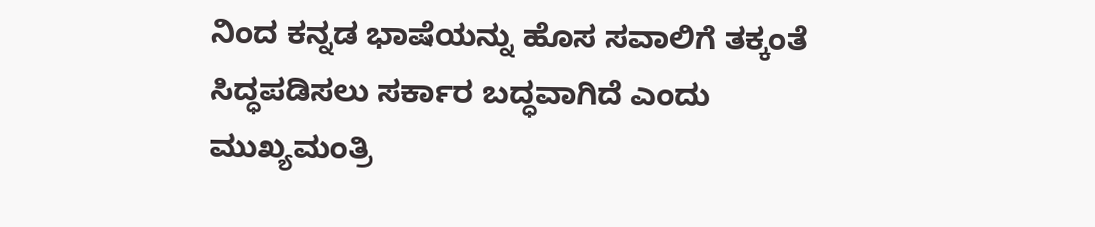ನಿಂದ ಕನ್ನಡ ಭಾಷೆಯನ್ನು ಹೊಸ ಸವಾಲಿಗೆ ತಕ್ಕಂತೆ ಸಿದ್ಧಪಡಿಸಲು ಸರ್ಕಾರ ಬದ್ಧವಾಗಿದೆ ಎಂದು ಮುಖ್ಯಮಂತ್ರಿ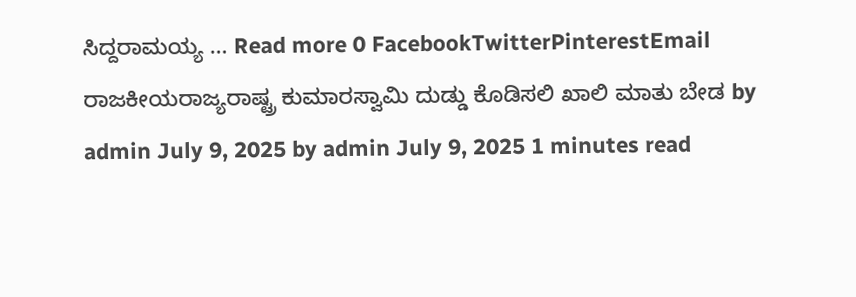ಸಿದ್ದರಾಮಯ್ಯ … Read more 0 FacebookTwitterPinterestEmail
ರಾಜಕೀಯರಾಜ್ಯರಾಷ್ಟ್ರ ಕುಮಾರಸ್ವಾಮಿ ದುಡ್ಡು ಕೊಡಿಸಲಿ ಖಾಲಿ ಮಾತು ಬೇಡ by admin July 9, 2025 by admin July 9, 2025 1 minutes read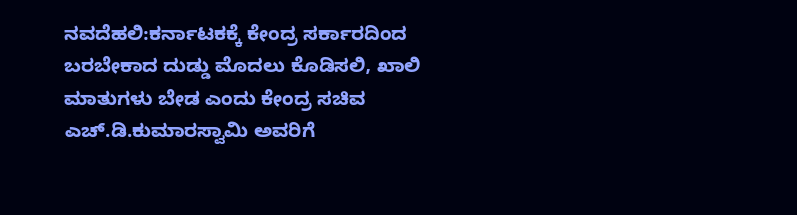ನವದೆಹಲಿ:ಕರ್ನಾಟಕಕ್ಕೆ ಕೇಂದ್ರ ಸರ್ಕಾರದಿಂದ ಬರಬೇಕಾದ ದುಡ್ಡು ಮೊದಲು ಕೊಡಿಸಲಿ, ಖಾಲಿ ಮಾತುಗಳು ಬೇಡ ಎಂದು ಕೇಂದ್ರ ಸಚಿವ ಎಚ್.ಡಿ.ಕುಮಾರಸ್ವಾಮಿ ಅವರಿಗೆ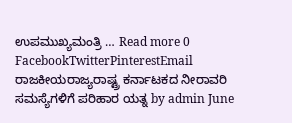ಉಪಮುಖ್ಯಮಂತ್ರಿ … Read more 0 FacebookTwitterPinterestEmail
ರಾಜಕೀಯರಾಜ್ಯರಾಷ್ಟ್ರ ಕರ್ನಾಟಕದ ನೀರಾವರಿ ಸಮಸ್ಯೆಗಳಿಗೆ ಪರಿಹಾರ ಯತ್ನ by admin June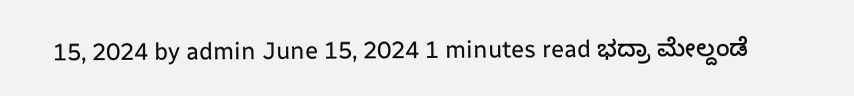15, 2024 by admin June 15, 2024 1 minutes read ಭದ್ರಾ ಮೇಲ್ದಂಡೆ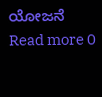ಯೋಜನೆ Read more 0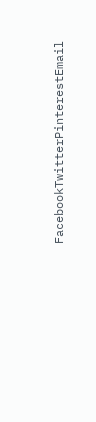FacebookTwitterPinterestEmail